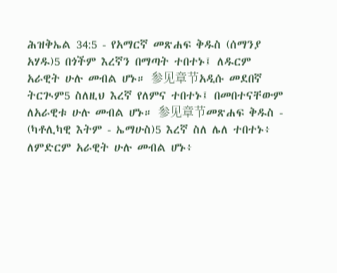ሕዝቅኤል 34:5 - የአማርኛ መጽሐፍ ቅዱስ (ሰማንያ አሃዱ)5 በጎችም እረኛን በማጣት ተበተኑ፤ ለዱርም አራዊት ሁሉ መብል ሆኑ። 参见章节አዲሱ መደበኛ ትርጒም5 ስለዚህ እረኛ የለምና ተበተኑ፤ በመበተናቸውም ለአራዊቱ ሁሉ መብል ሆኑ። 参见章节መጽሐፍ ቅዱስ - (ካቶሊካዊ እትም - ኤማሁስ)5 እረኛ ስለ ሌለ ተበተኑ፥ ለምድርም አራዊት ሁሉ መብል ሆኑ፥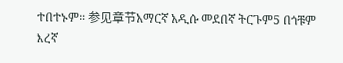ተበተኑም። 参见章节አማርኛ አዲሱ መደበኛ ትርጉም5 በጎቹም እረኛ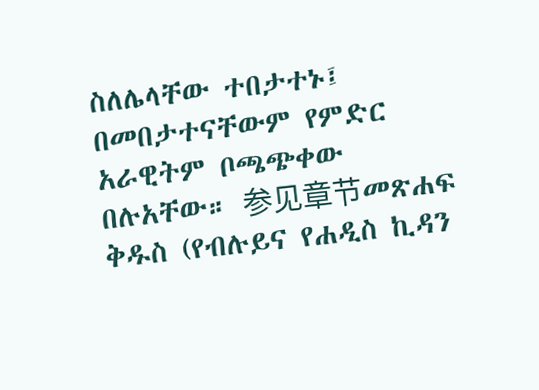ስለሌላቸው ተበታተኑ፤ በመበታተናቸውም የምድር አራዊትም ቦጫጭቀው በሉአቸው። 参见章节መጽሐፍ ቅዱስ (የብሉይና የሐዲስ ኪዳን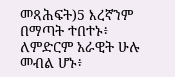መጻሕፍት)5 እረኛንም በማጣት ተበተኑ፥ ለምድርም አራዊት ሁሉ መብል ሆኑ፥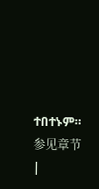ተበተኑም። 参见章节 |